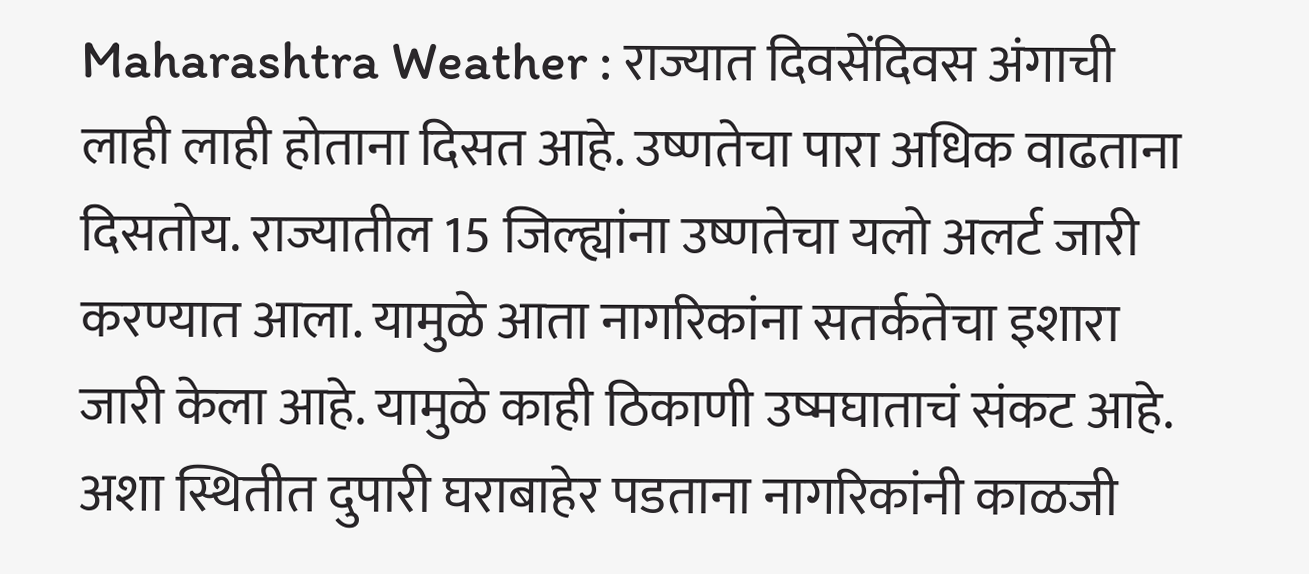Maharashtra Weather : राज्यात दिवसेंदिवस अंगाची लाही लाही होताना दिसत आहे. उष्णतेचा पारा अधिक वाढताना दिसतोय. राज्यातील 15 जिल्ह्यांना उष्णतेचा यलो अलर्ट जारी करण्यात आला. यामुळे आता नागरिकांना सतर्कतेचा इशारा जारी केला आहे. यामुळे काही ठिकाणी उष्मघाताचं संकट आहे. अशा स्थितीत दुपारी घराबाहेर पडताना नागरिकांनी काळजी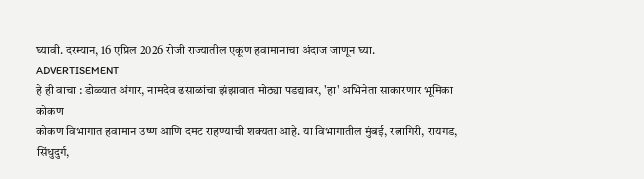घ्यावी. दरम्यान, 16 एप्रिल 2026 रोजी राज्यातील एकूण हवामानाचा अंदाज जाणून घ्या.
ADVERTISEMENT
हे ही वाचा : डोळ्यात अंगार, नामदेव ढसाळांचा झंझावात मोठ्या पडद्यावर, 'हा' अभिनेता साकारणार भूमिका
कोकण
कोकण विभागात हवामान उष्ण आणि दमट राहण्याची शक्यता आहे. या विभागातील मुंबई, रत्नागिरी, रायगड, सिंधुदुर्ग,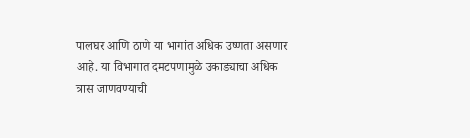पालघर आणि ठाणे या भागांत अधिक उष्णता असणार आहे. या विभागात दमटपणामुळे उकाड्याचा अधिक त्रास जाणवण्याची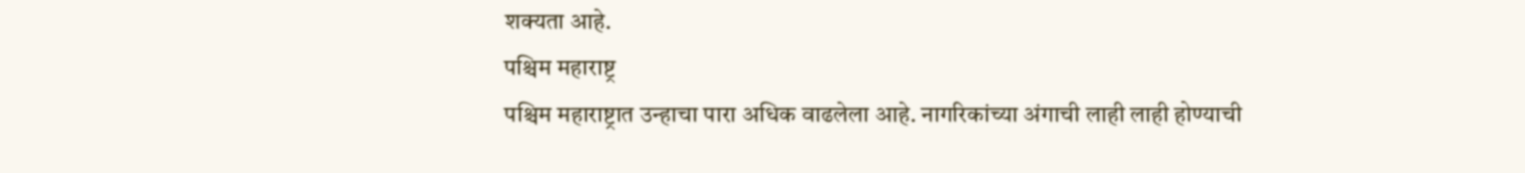शक्यता आहे.
पश्चिम महाराष्ट्र
पश्चिम महाराष्ट्रात उन्हाचा पारा अधिक वाढलेला आहे. नागरिकांच्या अंगाची लाही लाही होण्याची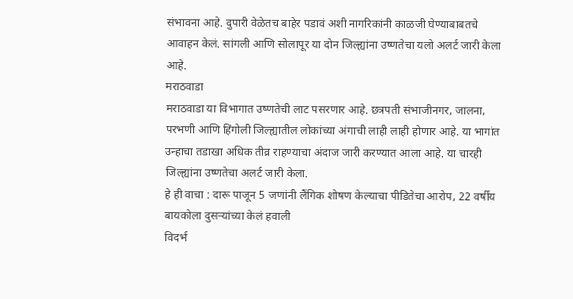संभावना आहे. दुपारी वेळेतच बाहेर पडावं अशी नागरिकांनी काळजी घेण्याबाबतचे आवाहन केलं. सांगली आणि सोलापूर या दोन जिल्ह्यांना उष्णतेचा यलो अलर्ट जारी केला आहे.
मराठवाडा
मराठवाडा या विभागात उष्णतेची लाट पसरणार आहे. छत्रपती संभाजीनगर, जालना, परभणी आणि हिंगोली जिल्ह्यातील लोकांच्या अंगाची लाही लाही होणार आहे. या भागांत उन्हाचा तडाखा अधिक तीव्र राहण्याचा अंदाज जारी करण्यात आला आहे. या चारही जिल्ह्यांना उष्णतेचा अलर्ट जारी केला.
हे ही वाचा : दारू पाजून 5 जणांनी लैंगिक शोषण केल्याचा पीडितेचा आरोप, 22 वर्षीय बायकोला दुसऱ्यांच्या केलं हवाली
विदर्भ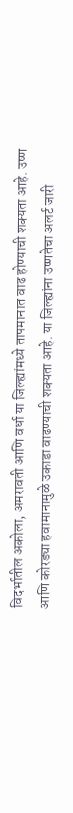विदर्भातील अकोला, अमरावती आणि वर्धा या जिल्ह्यांमध्ये तापमानात वाढ होण्याची शक्यता आहे. उष्ण आणि कोरड्या हवामानामुळे उकाडा वाढण्याची शक्यता आहे. या जिल्ह्यांना उष्णतेचा अलर्ट जारी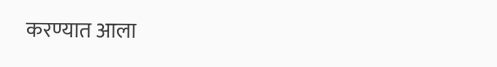करण्यात आला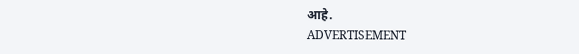आहे.
ADVERTISEMENT